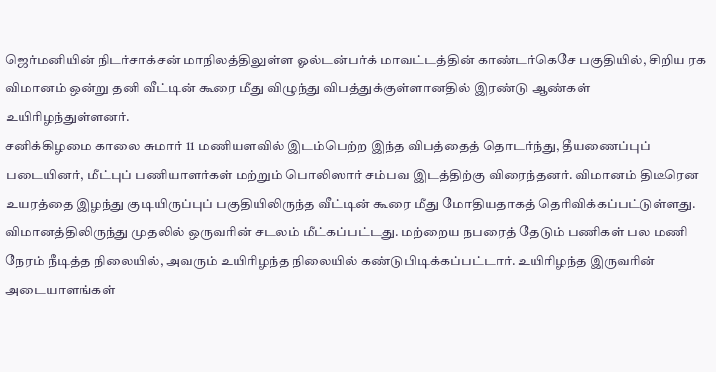ஜெர்மனியின் நிடர்சாக்சன் மாநிலத்திலுள்ள ஓல்டன்பர்க் மாவட்டத்தின் காண்டர்கெசே பகுதியில், சிறிய ரக விமானம் ஒன்று தனி வீட்டின் கூரை மீது விழுந்து விபத்துக்குள்ளானதில் இரண்டு ஆண்கள் உயிரிழந்துள்ளனர்.
சனிக்கிழமை காலை சுமார் 11 மணியளவில் இடம்பெற்ற இந்த விபத்தைத் தொடர்ந்து, தீயணைப்புப் படையினர், மீட்புப் பணியாளர்கள் மற்றும் பொலிஸார் சம்பவ இடத்திற்கு விரைந்தனர். விமானம் திடீரென உயரத்தை இழந்து குடியிருப்புப் பகுதியிலிருந்த வீட்டின் கூரை மீது மோதியதாகத் தெரிவிக்கப்பட்டுள்ளது.
விமானத்திலிருந்து முதலில் ஒருவரின் சடலம் மீட்கப்பட்டது. மற்றைய நபரைத் தேடும் பணிகள் பல மணி நேரம் நீடித்த நிலையில், அவரும் உயிரிழந்த நிலையில் கண்டுபிடிக்கப்பட்டார். உயிரிழந்த இருவரின் அடையாளங்கள்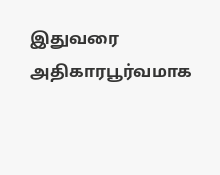இதுவரை அதிகாரபூர்வமாக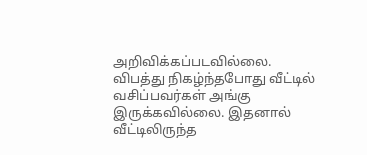அறிவிக்கப்படவில்லை.
விபத்து நிகழ்ந்தபோது வீட்டில் வசிப்பவர்கள் அங்கு இருக்கவில்லை. இதனால் வீட்டிலிருந்த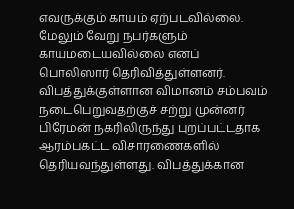எவருக்கும் காயம் ஏற்படவில்லை. மேலும் வேறு நபர்களும் காயமடையவில்லை எனப் பொலிஸார் தெரிவித்துள்ளனர்.
விபத்துக்குள்ளான விமானம் சம்பவம் நடைபெறுவதற்குச் சற்று முன்னர் பிரேமன் நகரிலிருந்து புறப்பட்டதாக ஆரம்பகட்ட விசாரணைகளில் தெரியவந்துள்ளது. விபத்துக்கான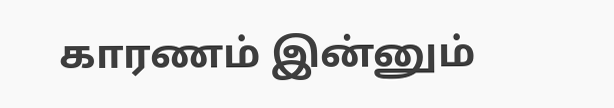காரணம் இன்னும்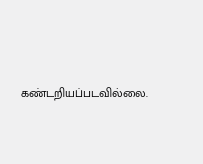கண்டறியப்படவில்லை.